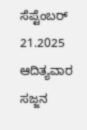ಸೆಪ್ಟೆಂಬರ್ 21.2025 ಆದಿತ್ಯವಾರ ಸಜ್ಜನ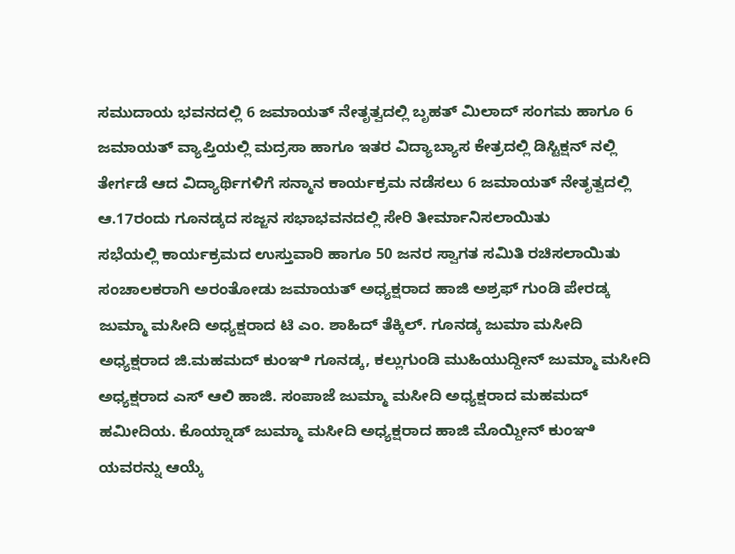ಸಮುದಾಯ ಭವನದಲ್ಲಿ 6 ಜಮಾಯತ್ ನೇತೃತ್ವದಲ್ಲಿ ಬೃಹತ್ ಮಿಲಾದ್ ಸಂಗಮ ಹಾಗೂ 6 ಜಮಾಯತ್ ವ್ಯಾಪ್ತಿಯಲ್ಲಿ ಮದ್ರಸಾ ಹಾಗೂ ಇತರ ವಿದ್ಯಾಬ್ಯಾಸ ಕೇತ್ರದಲ್ಲಿ ಡಿಸ್ಟಿಕ್ಷನ್ ನಲ್ಲಿ ತೇರ್ಗಡೆ ಆದ ವಿದ್ಯಾರ್ಥಿಗಳಿಗೆ ಸನ್ಮಾನ ಕಾರ್ಯಕ್ರಮ ನಡೆಸಲು 6 ಜಮಾಯತ್ ನೇತೃತ್ವದಲ್ಲಿ ಆ.17ರಂದು ಗೂನಡ್ಕದ ಸಜ್ಜನ ಸಭಾಭವನದಲ್ಲಿ ಸೇರಿ ತೀರ್ಮಾನಿಸಲಾಯಿತು
ಸಭೆಯಲ್ಲಿ ಕಾರ್ಯಕ್ರಮದ ಉಸ್ತುವಾರಿ ಹಾಗೂ 50 ಜನರ ಸ್ವಾಗತ ಸಮಿತಿ ರಚಿಸಲಾಯಿತು ಸಂಚಾಲಕರಾಗಿ ಅರಂತೋಡು ಜಮಾಯತ್ ಅಧ್ಯಕ್ಷರಾದ ಹಾಜಿ ಅಶ್ರಫ್ ಗುಂಡಿ ಪೇರಡ್ಕ ಜುಮ್ಮಾ ಮಸೀದಿ ಅಧ್ಯಕ್ಷರಾದ ಟಿ ಎಂ. ಶಾಹಿದ್ ತೆಕ್ಕಿಲ್. ಗೂನಡ್ಕ ಜುಮಾ ಮಸೀದಿ ಅಧ್ಯಕ್ಷರಾದ ಜಿ.ಮಹಮದ್ ಕುಂಞಿ ಗೂನಡ್ಕ, ಕಲ್ಲುಗುಂಡಿ ಮುಹಿಯುದ್ದೀನ್ ಜುಮ್ಮಾ ಮಸೀದಿ ಅಧ್ಯಕ್ಷರಾದ ಎಸ್ ಆಲಿ ಹಾಜಿ. ಸಂಪಾಜೆ ಜುಮ್ಮಾ ಮಸೀದಿ ಅಧ್ಯಕ್ಷರಾದ ಮಹಮದ್ ಹಮೀದಿಯ. ಕೊಯ್ನಾಡ್ ಜುಮ್ಮಾ ಮಸೀದಿ ಅಧ್ಯಕ್ಷರಾದ ಹಾಜಿ ಮೊಯ್ದೀನ್ ಕುಂಞಿ ಯವರನ್ನು ಆಯ್ಕೆ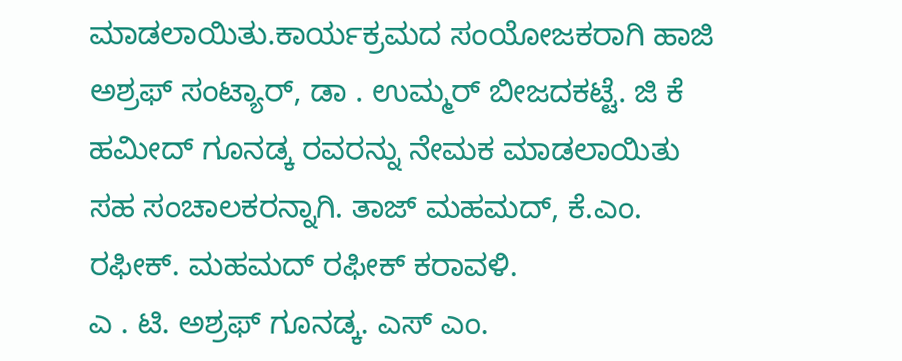ಮಾಡಲಾಯಿತು.ಕಾರ್ಯಕ್ರಮದ ಸಂಯೋಜಕರಾಗಿ ಹಾಜಿ ಅಶ್ರಫ್ ಸಂಟ್ಯಾರ್, ಡಾ . ಉಮ್ಮರ್ ಬೀಜದಕಟ್ಟೆ. ಜಿ ಕೆ ಹಮೀದ್ ಗೂನಡ್ಕ ರವರನ್ನು ನೇಮಕ ಮಾಡಲಾಯಿತು
ಸಹ ಸಂಚಾಲಕರನ್ನಾಗಿ. ತಾಜ್ ಮಹಮದ್, ಕೆ.ಎಂ. ರಫೀಕ್. ಮಹಮದ್ ರಫೀಕ್ ಕರಾವಳಿ.
ಎ . ಟಿ. ಅಶ್ರಫ್ ಗೂನಡ್ಕ. ಎಸ್ ಎಂ.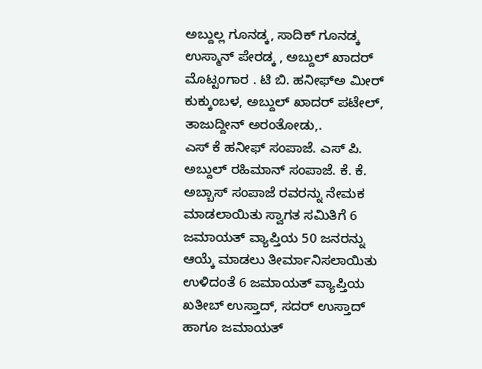ಅಬ್ದುಲ್ಲ ಗೂನಡ್ಕ, ಸಾದಿಕ್ ಗೂನಡ್ಕ ಉಸ್ಮಾನ್ ಪೇರಡ್ಕ , ಅಬ್ದುಲ್ ಖಾದರ್ ಮೊಟ್ಟಂಗಾರ . ಟಿ ಬಿ. ಹನೀಫ್ಅ ಮೀರ್ ಕುಕ್ಕುಂಬಳ, ಅಬ್ದುಲ್ ಖಾದರ್ ಪಟೇಲ್, ತಾಜುದ್ದೀನ್ ಅರಂತೋಡು,.
ಎಸ್ ಕೆ ಹನೀಫ್ ಸಂಪಾಜೆ. ಎಸ್ ಪಿ. ಅಬ್ದುಲ್ ರಹಿಮಾನ್ ಸಂಪಾಜೆ. ಕೆ. ಕೆ. ಅಬ್ಬಾಸ್ ಸಂಪಾಜೆ ರವರನ್ನು ನೇಮಕ ಮಾಡಲಾಯಿತು ಸ್ವಾಗತ ಸಮಿತಿಗೆ 6 ಜಮಾಯತ್ ವ್ಯಾಪ್ತಿಯ 50 ಜನರನ್ನು ಆಯ್ಕೆ ಮಾಡಲು ತೀರ್ಮಾನಿಸಲಾಯಿತು
ಉಳಿದಂತೆ 6 ಜಮಾಯತ್ ವ್ಯಾಪ್ತಿಯ ಖತೀಬ್ ಉಸ್ತಾದ್, ಸದರ್ ಉಸ್ತಾದ್ ಹಾಗೂ ಜಮಾಯತ್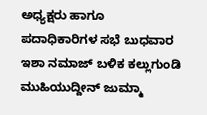ಅಧ್ಯಕ್ಷರು ಹಾಗೂ ಪದಾಧಿಕಾರಿಗಳ ಸಭೆ ಬುಧವಾರ ಇಶಾ ನಮಾಜ್ ಬಳಿಕ ಕಲ್ಲುಗುಂಡಿ ಮುಹಿಯುದ್ದೀನ್ ಜುಮ್ಮಾ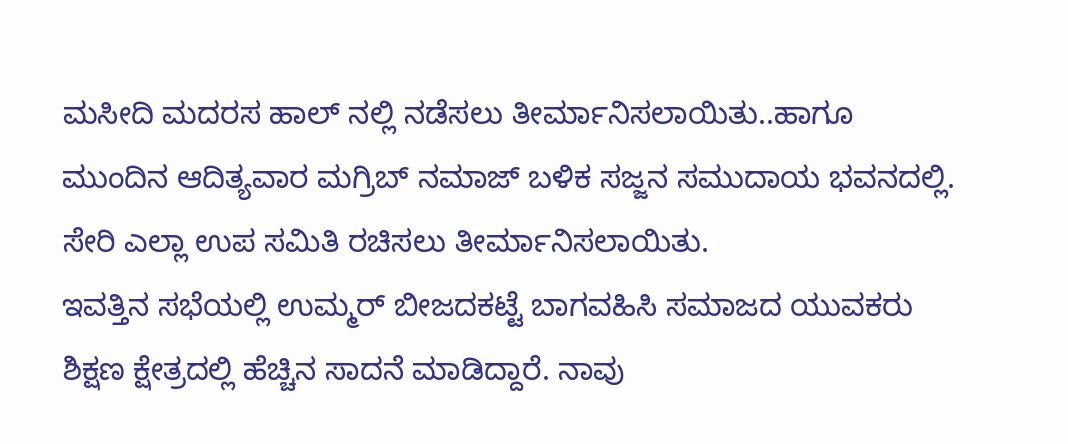ಮಸೀದಿ ಮದರಸ ಹಾಲ್ ನಲ್ಲಿ ನಡೆಸಲು ತೀರ್ಮಾನಿಸಲಾಯಿತು..ಹಾಗೂ ಮುಂದಿನ ಆದಿತ್ಯವಾರ ಮಗ್ರಿಬ್ ನಮಾಜ್ ಬಳಿಕ ಸಜ್ಜನ ಸಮುದಾಯ ಭವನದಲ್ಲಿ. ಸೇರಿ ಎಲ್ಲಾ ಉಪ ಸಮಿತಿ ರಚಿಸಲು ತೀರ್ಮಾನಿಸಲಾಯಿತು.
ಇವತ್ತಿನ ಸಭೆಯಲ್ಲಿ ಉಮ್ಮರ್ ಬೀಜದಕಟ್ಟೆ ಬಾಗವಹಿಸಿ ಸಮಾಜದ ಯುವಕರು ಶಿಕ್ಷಣ ಕ್ಷೇತ್ರದಲ್ಲಿ ಹೆಚ್ಚಿನ ಸಾದನೆ ಮಾಡಿದ್ದಾರೆ. ನಾವು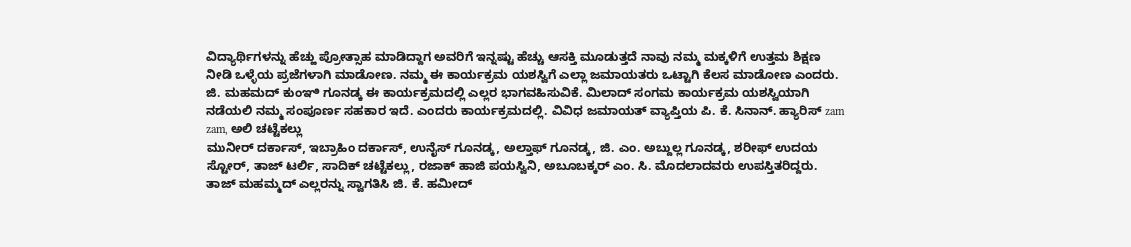ವಿದ್ಯಾರ್ಥಿಗಳನ್ನು ಹೆಚ್ಹು ಪ್ರೋತ್ಸಾಹ ಮಾಡಿದ್ದಾಗ ಅವರಿಗೆ ಇನ್ನಷ್ಟು ಹೆಚ್ಚು ಆಸಕ್ತಿ ಮೂಡುತ್ತದೆ ನಾವು ನಮ್ಮ ಮಕ್ಕಳಿಗೆ ಉತ್ತಮ ಶಿಕ್ಷಣ ನೀಡಿ ಒಳ್ಳೆಯ ಪ್ರಜೆಗಳಾಗಿ ಮಾಡೋಣ. ನಮ್ಮ ಈ ಕಾರ್ಯಕ್ರಮ ಯಶಸ್ವಿಗೆ ಎಲ್ಲಾ ಜಮಾಯತರು ಒಟ್ಟಾಗಿ ಕೆಲಸ ಮಾಡೋಣ ಎಂದರು. ಜಿ. ಮಹಮದ್ ಕುಂಞಿ ಗೂನಡ್ಕ ಈ ಕಾರ್ಯಕ್ರಮದಲ್ಲಿ ಎಲ್ಲರ ಭಾಗವಹಿಸುವಿಕೆ. ಮಿಲಾದ್ ಸಂಗಮ ಕಾರ್ಯಕ್ರಮ ಯಶಸ್ವಿಯಾಗಿ ನಡೆಯಲಿ ನಮ್ಮ ಸಂಪೂರ್ಣ ಸಹಕಾರ ಇದೆ. ಎಂದರು ಕಾರ್ಯಕ್ರಮದಲ್ಲಿ. ವಿವಿಧ ಜಮಾಯತ್ ವ್ಯಾಪ್ತಿಯ ಪಿ. ಕೆ. ಸಿನಾನ್. ಹ್ಯಾರಿಸ್ zam zam, ಅಲಿ ಚಟ್ಟೆಕಲ್ಲು
ಮುನೀರ್ ದರ್ಕಾಸ್, ಇಬ್ರಾಹಿಂ ದರ್ಕಾಸ್, ಉನೈಸ್ ಗೂನಡ್ಕ, ಅಲ್ತಾಫ್ ಗೂನಡ್ಕ, ಜಿ. ಎಂ. ಅಬ್ದುಲ್ಲ ಗೂನಡ್ಕ, ಶರೀಫ್ ಉದಯ ಸ್ಟೋರ್, ತಾಜ್ ಟರ್ಲಿ, ಸಾದಿಕ್ ಚಟ್ಟೆಕಲ್ಲು, ರಜಾಕ್ ಹಾಜಿ ಪಯಸ್ವಿನಿ, ಅಬೂಬಕ್ಕರ್ ಎಂ. ಸಿ. ಮೊದಲಾದವರು ಉಪಸ್ತಿತರಿದ್ದರು. ತಾಜ್ ಮಹಮ್ಮದ್ ಎಲ್ಲರನ್ನು ಸ್ವಾಗತಿಸಿ ಜಿ. ಕೆ. ಹಮೀದ್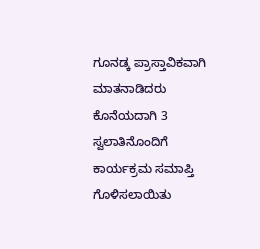ಗೂನಡ್ಕ ಪ್ರಾಸ್ತಾವಿಕವಾಗಿ ಮಾತನಾಡಿದರು ಕೊನೆಯದಾಗಿ 3 ಸ್ವಲಾತಿನೊಂದಿಗೆ ಕಾರ್ಯಕ್ರಮ ಸಮಾಪ್ತಿ ಗೊಳಿಸಲಾಯಿತು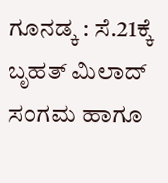ಗೂನಡ್ಕ : ಸೆ.21ಕ್ಕೆ ಬೃಹತ್ ಮಿಲಾದ್ ಸಂಗಮ ಹಾಗೂ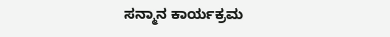ಸನ್ಮಾನ ಕಾರ್ಯಕ್ರಮ